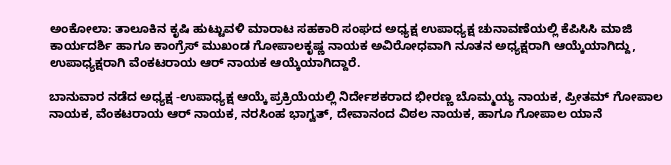ಅಂಕೋಲಾ: ತಾಲೂಕಿನ ಕೃಷಿ ಹುಟ್ಟುವಳಿ ಮಾರಾಟ ಸಹಕಾರಿ ಸಂಘದ ಅಧ್ಯಕ್ಷ ಉಪಾಧ್ಯಕ್ಷ ಚುನಾವಣೆಯಲ್ಲಿ ಕೆಪಿಸಿಸಿ ಮಾಜಿ ಕಾರ್ಯದರ್ಶಿ ಹಾಗೂ ಕಾಂಗ್ರೆಸ್ ಮುಖಂಡ ಗೋಪಾಲಕೃಷ್ಣ ನಾಯಕ ಅವಿರೋಧವಾಗಿ ನೂತನ ಅಧ್ಯಕ್ಷರಾಗಿ ಆಯ್ಕೆಯಾಗಿದ್ದು, ಉಪಾಧ್ಯಕ್ಷರಾಗಿ ವೆಂಕಟರಾಯ ಆರ್ ನಾಯಕ ಆಯ್ಕೆಯಾಗಿದ್ದಾರೆ.

ಬಾನುವಾರ ನಡೆದ ಅಧ್ಯಕ್ಷ -ಉಪಾಧ್ಯಕ್ಷ ಆಯ್ಕೆ ಪ್ರಕ್ರಿಯೆಯಲ್ಲಿ ನಿರ್ದೇಶಕರಾದ ಭೀರಣ್ಣ ಬೊಮ್ಮಯ್ಯ ನಾಯಕ, ಪ್ರೀತಮ್ ಗೋಪಾಲ ನಾಯಕ, ವೆಂಕಟರಾಯ ಆರ್ ನಾಯಕ, ನರಸಿಂಹ ಭಾಗ್ವತ್, ದೇವಾನಂದ ವಿಠಲ ನಾಯಕ, ಹಾಗೂ ಗೋಪಾಲ ಯಾನೆ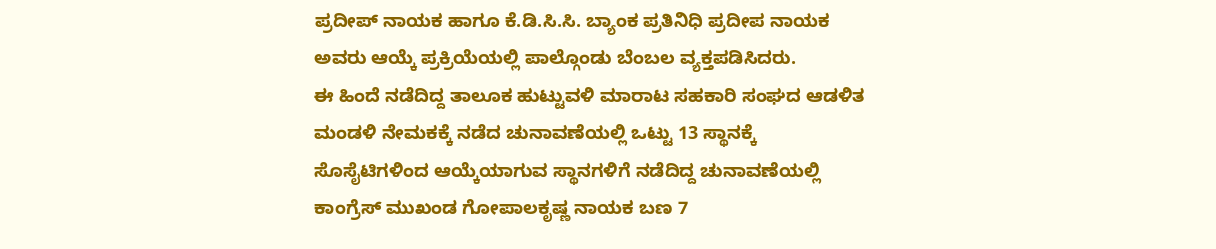ಪ್ರದೀಪ್ ನಾಯಕ ಹಾಗೂ ಕೆ.ಡಿ.ಸಿ.ಸಿ. ಬ್ಯಾಂಕ ಪ್ರತಿನಿಧಿ ಪ್ರದೀಪ ನಾಯಕ ಅವರು ಆಯ್ಕೆ ಪ್ರಕ್ರಿಯೆಯಲ್ಲಿ ಪಾಲ್ಗೊಂಡು ಬೆಂಬಲ ವ್ಯಕ್ತಪಡಿಸಿದರು.
ಈ ಹಿಂದೆ ನಡೆದಿದ್ದ ತಾಲೂಕ ಹುಟ್ಟುವಳಿ ಮಾರಾಟ ಸಹಕಾರಿ ಸಂಘದ ಆಡಳಿತ ಮಂಡಳಿ ನೇಮಕಕ್ಕೆ ನಡೆದ ಚುನಾವಣೆಯಲ್ಲಿ ಒಟ್ಟು 13 ಸ್ಥಾನಕ್ಕೆ ಸೊಸೈಟಿಗಳಿಂದ ಆಯ್ಕೆಯಾಗುವ ಸ್ಥಾನಗಳಿಗೆ ನಡೆದಿದ್ದ ಚುನಾವಣೆಯಲ್ಲಿ ಕಾಂಗ್ರೆಸ್ ಮುಖಂಡ ಗೋಪಾಲಕೃಷ್ಣ ನಾಯಕ ಬಣ 7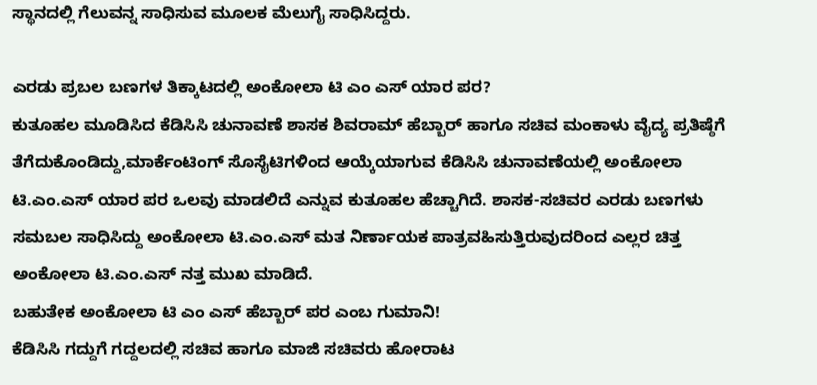ಸ್ಥಾನದಲ್ಲಿ ಗೆಲುವನ್ನ ಸಾಧಿಸುವ ಮೂಲಕ ಮೆಲುಗೈ ಸಾಧಿಸಿದ್ದರು.

ಎರಡು ಪ್ರಬಲ ಬಣಗಳ ತಿಕ್ಕಾಟದಲ್ಲಿ ಅಂಕೋಲಾ ಟಿ ಎಂ ಎಸ್ ಯಾರ ಪರ?
ಕುತೂಹಲ ಮೂಡಿಸಿದ ಕೆಡಿಸಿಸಿ ಚುನಾವಣೆ ಶಾಸಕ ಶಿವರಾಮ್ ಹೆಬ್ಬಾರ್ ಹಾಗೂ ಸಚಿವ ಮಂಕಾಳು ವೈದ್ಯ ಪ್ರತಿಷ್ಠೆಗೆ ತೆಗೆದುಕೊಂಡಿದ್ದು,ಮಾರ್ಕೆಂಟಿಂಗ್ ಸೊಸೈಟಿಗಳಿಂದ ಆಯ್ಕೆಯಾಗುವ ಕೆಡಿಸಿಸಿ ಚುನಾವಣೆಯಲ್ಲಿ ಅಂಕೋಲಾ ಟಿ.ಎಂ.ಎಸ್ ಯಾರ ಪರ ಒಲವು ಮಾಡಲಿದೆ ಎನ್ನುವ ಕುತೂಹಲ ಹೆಚ್ಚಾಗಿದೆ. ಶಾಸಕ-ಸಚಿವರ ಎರಡು ಬಣಗಳು ಸಮಬಲ ಸಾಧಿಸಿದ್ದು ಅಂಕೋಲಾ ಟಿ.ಎಂ.ಎಸ್ ಮತ ನಿರ್ಣಾಯಕ ಪಾತ್ರವಹಿಸುತ್ತಿರುವುದರಿಂದ ಎಲ್ಲರ ಚಿತ್ತ ಅಂಕೋಲಾ ಟಿ.ಎಂ.ಎಸ್ ನತ್ತ ಮುಖ ಮಾಡಿದೆ.
ಬಹುತೇಕ ಅಂಕೋಲಾ ಟಿ ಎಂ ಎಸ್ ಹೆಬ್ಬಾರ್ ಪರ ಎಂಬ ಗುಮಾನಿ!
ಕೆಡಿಸಿಸಿ ಗದ್ದುಗೆ ಗದ್ದಲದಲ್ಲಿ ಸಚಿವ ಹಾಗೂ ಮಾಜಿ ಸಚಿವರು ಹೋರಾಟ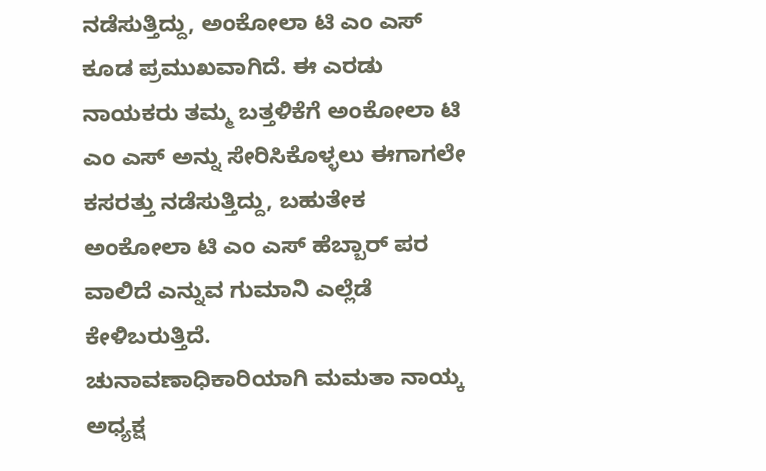ನಡೆಸುತ್ತಿದ್ದು, ಅಂಕೋಲಾ ಟಿ ಎಂ ಎಸ್ ಕೂಡ ಪ್ರಮುಖವಾಗಿದೆ. ಈ ಎರಡು ನಾಯಕರು ತಮ್ಮ ಬತ್ತಳಿಕೆಗೆ ಅಂಕೋಲಾ ಟಿ ಎಂ ಎಸ್ ಅನ್ನು ಸೇರಿಸಿಕೊಳ್ಳಲು ಈಗಾಗಲೇ ಕಸರತ್ತು ನಡೆಸುತ್ತಿದ್ದು, ಬಹುತೇಕ ಅಂಕೋಲಾ ಟಿ ಎಂ ಎಸ್ ಹೆಬ್ಬಾರ್ ಪರ ವಾಲಿದೆ ಎನ್ನುವ ಗುಮಾನಿ ಎಲ್ಲೆಡೆ ಕೇಳಿಬರುತ್ತಿದೆ.
ಚುನಾವಣಾಧಿಕಾರಿಯಾಗಿ ಮಮತಾ ನಾಯ್ಕ ಅಧ್ಯಕ್ಷ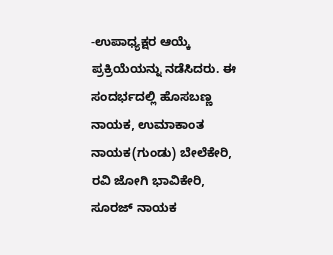-ಉಪಾಧ್ಯಕ್ಷರ ಆಯ್ಕೆ ಪ್ರಕ್ರಿಯೆಯನ್ನು ನಡೆಸಿದರು. ಈ ಸಂದರ್ಭದಲ್ಲಿ ಹೊಸಬಣ್ಣ ನಾಯಕ, ಉಮಾಕಾಂತ ನಾಯಕ(ಗುಂಡು) ಬೇಲೆಕೇರಿ, ರವಿ ಜೋಗಿ ಭಾವಿಕೇರಿ, ಸೂರಜ್ ನಾಯಕ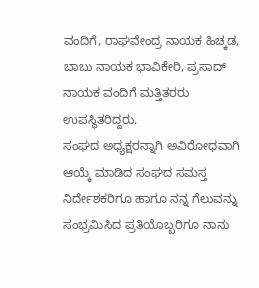ವಂದಿಗೆ, ರಾಘವೇಂದ್ರ ನಾಯಕ ಹಿಚ್ಕಡ, ಬಾಬು ನಾಯಕ ಭಾವಿಕೇರಿ, ಪ್ರಸಾದ್ ನಾಯಕ ವಂದಿಗೆ ಮತ್ತಿತರರು ಉಪಸ್ಥಿತರಿದ್ದರು.
ಸಂಘದ ಅಧ್ಯಕ್ಷರನ್ನಾಗಿ ಅವಿರೋಧವಾಗಿ ಆಯ್ಕೆ ಮಾಡಿದ ಸಂಘದ ಸಮಸ್ತ ನಿರ್ದೇಶಕರಿಗೂ ಹಾಗೂ ನನ್ನ ಗೆಲುವನ್ನು ಸಂಭ್ರಮಿಸಿದ ಪ್ರತಿಯೊಬ್ಬರಿಗೂ ನಾನು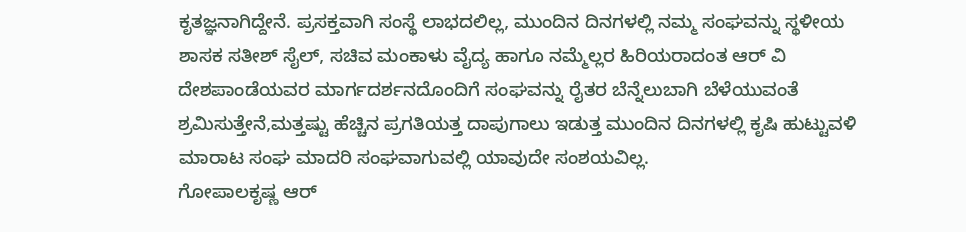ಕೃತಜ್ಞನಾಗಿದ್ದೇನೆ. ಪ್ರಸಕ್ತವಾಗಿ ಸಂಸ್ಥೆ ಲಾಭದಲಿಲ್ಲ, ಮುಂದಿನ ದಿನಗಳಲ್ಲಿ ನಮ್ಮ ಸಂಘವನ್ನು ಸ್ಥಳೀಯ ಶಾಸಕ ಸತೀಶ್ ಸೈಲ್, ಸಚಿವ ಮಂಕಾಳು ವೈದ್ಯ ಹಾಗೂ ನಮ್ಮೆಲ್ಲರ ಹಿರಿಯರಾದಂತ ಆರ್ ವಿ ದೇಶಪಾಂಡೆಯವರ ಮಾರ್ಗದರ್ಶನದೊಂದಿಗೆ ಸಂಘವನ್ನು ರೈತರ ಬೆನ್ನೆಲುಬಾಗಿ ಬೆಳೆಯುವಂತೆ ಶ್ರಮಿಸುತ್ತೇನೆ,ಮತ್ತಷ್ಟು ಹೆಚ್ಚಿನ ಪ್ರಗತಿಯತ್ತ ದಾಪುಗಾಲು ಇಡುತ್ತ ಮುಂದಿನ ದಿನಗಳಲ್ಲಿ ಕೃಷಿ ಹುಟ್ಟುವಳಿ ಮಾರಾಟ ಸಂಘ ಮಾದರಿ ಸಂಘವಾಗುವಲ್ಲಿ ಯಾವುದೇ ಸಂಶಯವಿಲ್ಲ.
ಗೋಪಾಲಕೃಷ್ಣ ಆರ್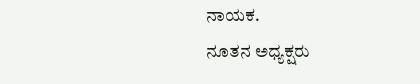ನಾಯಕ.
ನೂತನ ಅಧ್ಯಕ್ಷರು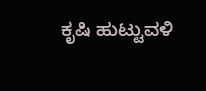ಕೃಷಿ ಹುಟ್ಟುವಳಿ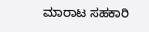ಮಾರಾಟ ಸಹಕಾರಿ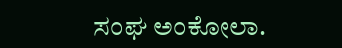ಸಂಘ ಅಂಕೋಲಾ.